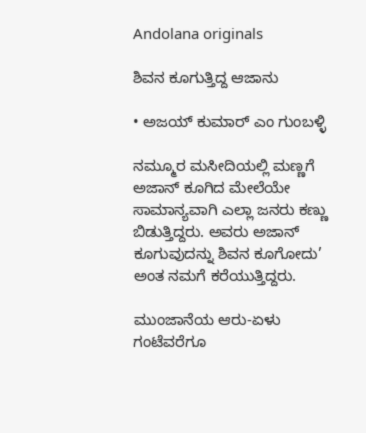Andolana originals

ಶಿವನ ಕೂಗುತ್ತಿದ್ದ ಆಜಾನು

• ಅಜಯ್‌ ಕುಮಾರ್‌ ಎಂ ಗುಂಬಳ್ಳಿ

ನಮ್ಮೂರ ಮಸೀದಿಯಲ್ಲಿ ಮಣ್ಣಗೆ ಅಜಾನ್ ಕೂಗಿದ ಮೇಲೆಯೇ ಸಾಮಾನ್ಯವಾಗಿ ಎಲ್ಲಾ ಜನರು ಕಣ್ಣು ಬಿಡುತ್ತಿದ್ದರು. ಅವರು ಅಜಾನ್ ಕೂಗುವುದನ್ನು ಶಿವನ ಕೂಗೋದು’ ಅಂತ ನಮಗೆ ಕರೆಯುತ್ತಿದ್ದರು.

ಮುಂಜಾನೆಯ ಆರು-ಏಳು ಗಂಟೆವರೆಗೂ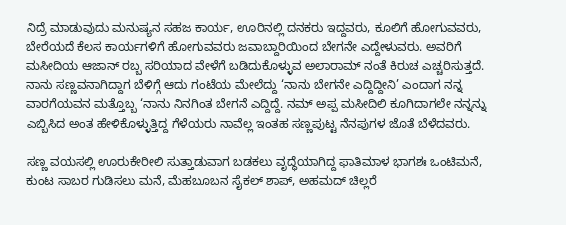ನಿದ್ರೆ ಮಾಡುವುದು ಮನುಷ್ಯನ ಸಹಜ ಕಾರ್ಯ, ಊರಿನಲ್ಲಿ ದನಕರು ಇದ್ದವರು, ಕೂಲಿಗೆ ಹೋಗುವವರು, ಬೇರೆಯದೆ ಕೆಲಸ ಕಾರ್ಯಗಳಿಗೆ ಹೋಗುವವರು ಜವಾಬ್ದಾರಿಯಿಂದ ಬೇಗನೇ ಎದ್ದೇಳುವರು. ಅವರಿಗೆ ಮಸೀದಿಯ ಆಜಾನ್ ರಬ್ಬ ಸರಿಯಾದ ವೇಳೆಗೆ ಬಡಿದುಕೊಳ್ಳುವ ಅಲಾರಾಮ್ ನಂತೆ ಕಿರುಚ ಎಚ್ಚರಿಸುತ್ತದೆ. ನಾನು ಸಣ್ಣವನಾಗಿದ್ದಾಗ ಬೆಳಿಗ್ಗೆ ಆದು ಗಂಟೆಯ ಮೇಲೆದ್ದು ‘ನಾನು ಬೇಗನೇ ಎದ್ದಿದ್ದೀನಿ’ ಎಂದಾಗ ನನ್ನ ವಾರಗೆಯವನ ಮತ್ತೊಬ್ಬ ‘ನಾನು ನಿನಗಿಂತ ಬೇಗನೆ ಎದ್ದಿದ್ದೆ. ನಮ್ ಅಪ್ಪ ಮಸೀದಿಲಿ ಕೂಗಿದಾಗಲೇ ನನ್ನನ್ನು ಎಬ್ಬಿಸಿದ ಅಂತ ಹೇಳಿಕೊಳ್ಳುತ್ತಿದ್ದ ಗೆಳೆಯರು ನಾವೆಲ್ಲ ಇಂತಹ ಸಣ್ಣಪುಟ್ಟ ನೆನಪುಗಳ ಜೊತೆ ಬೆಳೆದವರು.

ಸಣ್ಣ ವಯಸಲ್ಲಿ ಊರುಕೇರೀಲಿ ಸುತ್ತಾಡುವಾಗ ಬಡಕಲು ವೃದ್ಧೆಯಾಗಿದ್ದ ಫಾತಿಮಾಳ ಭಾಗಶಃ ಒಂಟಿಮನೆ, ಕುಂಟ ಸಾಬರ ಗುಡಿಸಲು ಮನೆ, ಮೆಹಬೂಬನ ಸೈಕಲ್ ಶಾಪ್, ಅಹಮದ್‌ ಚಿಲ್ಲರೆ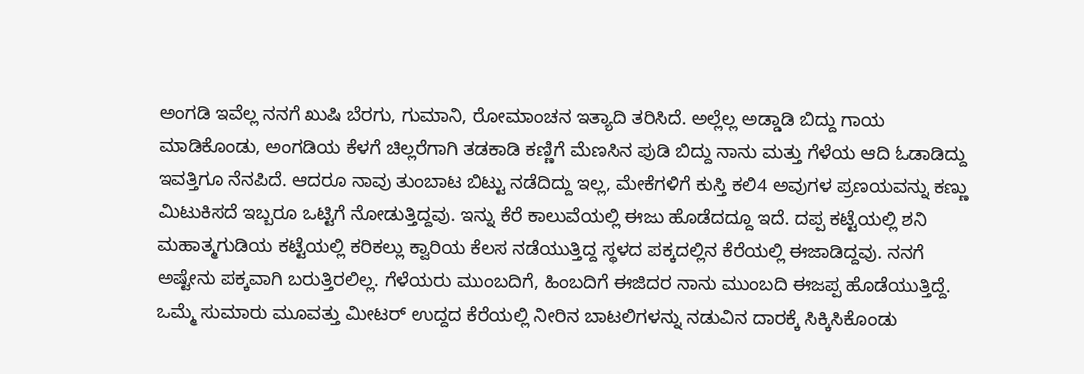ಅಂಗಡಿ ಇವೆಲ್ಲ ನನಗೆ ಖುಷಿ ಬೆರಗು, ಗುಮಾನಿ, ರೋಮಾಂಚನ ಇತ್ಯಾದಿ ತರಿಸಿದೆ. ಅಲ್ಲೆಲ್ಲ ಅಡ್ಡಾಡಿ ಬಿದ್ದು ಗಾಯ ಮಾಡಿಕೊಂಡು, ಅಂಗಡಿಯ ಕೆಳಗೆ ಚಿಲ್ಲರೆಗಾಗಿ ತಡಕಾಡಿ ಕಣ್ಣಿಗೆ ಮೆಣಸಿನ ಪುಡಿ ಬಿದ್ದು ನಾನು ಮತ್ತು ಗೆಳೆಯ ಆದಿ ಓಡಾಡಿದ್ದು ಇವತ್ತಿಗೂ ನೆನಪಿದೆ. ಆದರೂ ನಾವು ತುಂಬಾಟ ಬಿಟ್ಟು ನಡೆದಿದ್ದು ಇಲ್ಲ, ಮೇಕೆಗಳಿಗೆ ಕುಸ್ತಿ ಕಲಿ4 ಅವುಗಳ ಪ್ರಣಯವನ್ನು ಕಣ್ಣು ಮಿಟುಕಿಸದೆ ಇಬ್ಬರೂ ಒಟ್ಟಿಗೆ ನೋಡುತ್ತಿದ್ದವು. ಇನ್ನು ಕೆರೆ ಕಾಲುವೆಯಲ್ಲಿ ಈಜು ಹೊಡೆದದ್ದೂ ಇದೆ. ದಪ್ಪ ಕಟ್ಟೆಯಲ್ಲಿ ಶನಿ ಮಹಾತ್ಮಗುಡಿಯ ಕಟ್ಟೆಯಲ್ಲಿ ಕರಿಕಲ್ಲು ಕ್ವಾರಿಯ ಕೆಲಸ ನಡೆಯುತ್ತಿದ್ದ ಸ್ಥಳದ ಪಕ್ಕದಲ್ಲಿನ ಕೆರೆಯಲ್ಲಿ ಈಜಾಡಿದ್ದವು. ನನಗೆ ಅಷ್ಟೇನು ಪಕ್ಕವಾಗಿ ಬರುತ್ತಿರಲಿಲ್ಲ. ಗೆಳೆಯರು ಮುಂಬದಿಗೆ, ಹಿಂಬದಿಗೆ ಈಜಿದರ ನಾನು ಮುಂಬದಿ ಈಜಪ್ಪ ಹೊಡೆಯುತ್ತಿದ್ದೆ. ಒಮ್ಮೆ ಸುಮಾರು ಮೂವತ್ತು ಮೀಟ‌ರ್ ಉದ್ದದ ಕೆರೆಯಲ್ಲಿ ನೀರಿನ ಬಾಟಲಿಗಳನ್ನು ನಡುವಿನ ದಾರಕ್ಕೆ ಸಿಕ್ಕಿಸಿಕೊಂಡು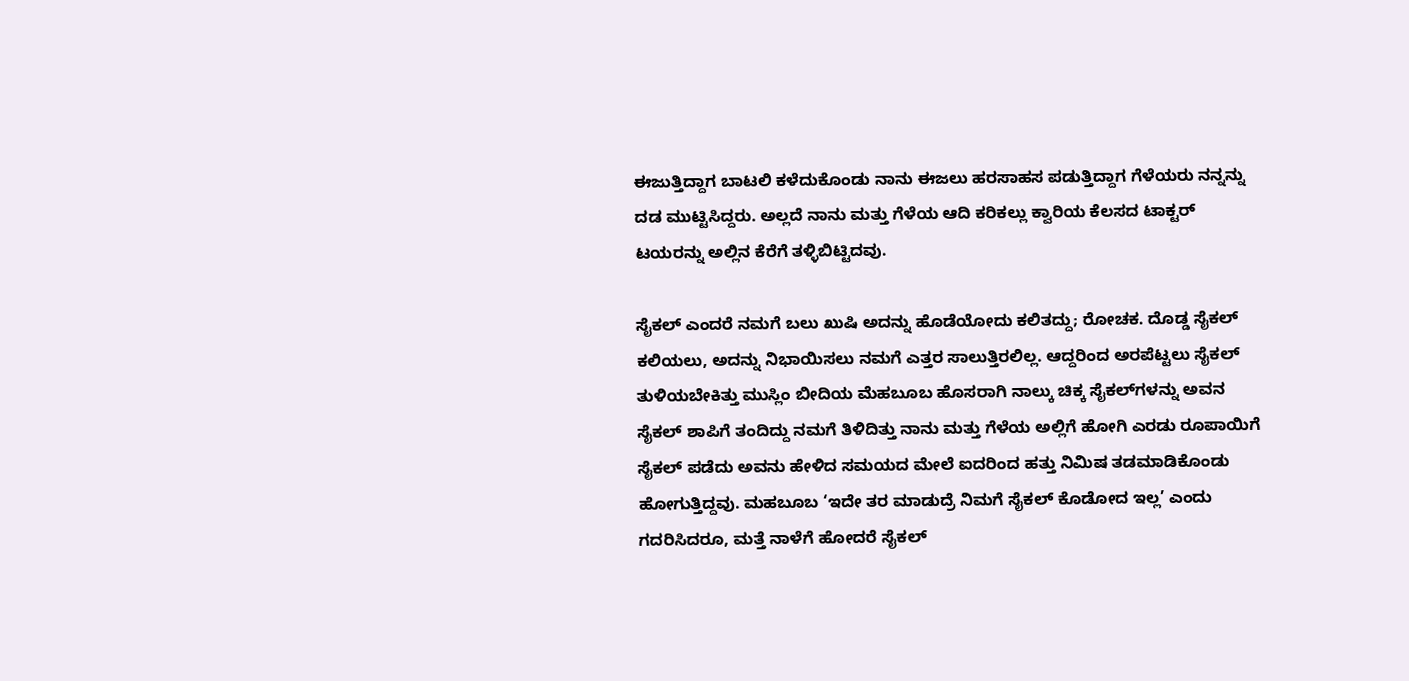ಈಜುತ್ತಿದ್ದಾಗ ಬಾಟಲಿ ಕಳೆದುಕೊಂಡು ನಾನು ಈಜಲು ಹರಸಾಹಸ ಪಡುತ್ತಿದ್ದಾಗ ಗೆಳೆಯರು ನನ್ನನ್ನು ದಡ ಮುಟ್ಟಿಸಿದ್ದರು. ಅಲ್ಲದೆ ನಾನು ಮತ್ತು ಗೆಳೆಯ ಆದಿ ಕರಿಕಲ್ಲು ಕ್ವಾರಿಯ ಕೆಲಸದ ಟಾಕ್ಟರ್ ಟಯರನ್ನು ಅಲ್ಲಿನ ಕೆರೆಗೆ ತಳ್ಳಿಬಿಟ್ಟಿದವು.

ಸೈಕಲ್ ಎಂದರೆ ನಮಗೆ ಬಲು ಖುಷಿ ಅದನ್ನು ಹೊಡೆಯೋದು ಕಲಿತದ್ದು; ರೋಚಕ. ದೊಡ್ಡ ಸೈಕಲ್ ಕಲಿಯಲು, ಅದನ್ನು ನಿಭಾಯಿಸಲು ನಮಗೆ ಎತ್ತರ ಸಾಲುತ್ತಿರಲಿಲ್ಲ. ಆದ್ದರಿಂದ ಅರಪೆಟ್ಟಲು ಸೈಕಲ್ ತುಳಿಯಬೇಕಿತ್ತು ಮುಸ್ಲಿಂ ಬೀದಿಯ ಮೆಹಬೂಬ ಹೊಸರಾಗಿ ನಾಲ್ಕು ಚಿಕ್ಕ ಸೈಕಲ್‌ಗಳನ್ನು ಅವನ ಸೈಕಲ್ ಶಾಪಿಗೆ ತಂದಿದ್ದು ನಮಗೆ ತಿಳಿದಿತ್ತು ನಾನು ಮತ್ತು ಗೆಳೆಯ ಅಲ್ಲಿಗೆ ಹೋಗಿ ಎರಡು ರೂಪಾಯಿಗೆ ಸೈಕಲ್ ಪಡೆದು ಅವನು ಹೇಳಿದ ಸಮಯದ ಮೇಲೆ ಐದರಿಂದ ಹತ್ತು ನಿಮಿಷ ತಡಮಾಡಿಕೊಂಡು ಹೋಗುತ್ತಿದ್ದವು. ಮಹಬೂಬ ‘ಇದೇ ತರ ಮಾಡುದ್ರೆ ನಿಮಗೆ ಸೈಕಲ್ ಕೊಡೋದ ಇಲ್ಲ’ ಎಂದು ಗದರಿಸಿದರೂ, ಮತ್ತೆ ನಾಳೆಗೆ ಹೋದರೆ ಸೈಕಲ್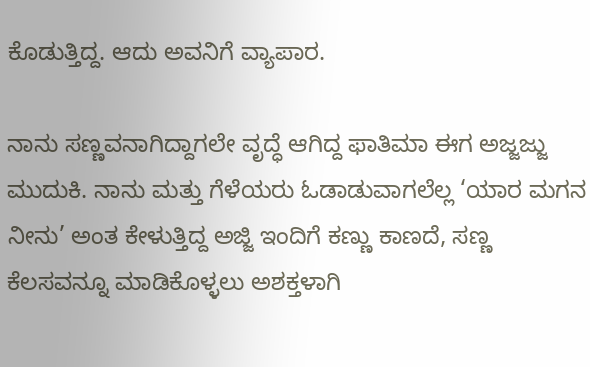ಕೊಡುತ್ತಿದ್ದ. ಆದು ಅವನಿಗೆ ವ್ಯಾಪಾರ.

ನಾನು ಸಣ್ಣವನಾಗಿದ್ದಾಗಲೇ ವೃದ್ಧೆ ಆಗಿದ್ದ ಫಾತಿಮಾ ಈಗ ಅಜ್ಜಜ್ಜು ಮುದುಕಿ. ನಾನು ಮತ್ತು ಗೆಳೆಯರು ಓಡಾಡುವಾಗಲೆಲ್ಲ ‘ಯಾರ ಮಗನ ನೀನು’ ಅಂತ ಕೇಳುತ್ತಿದ್ದ ಅಜ್ಜಿ ಇಂದಿಗೆ ಕಣ್ಣು ಕಾಣದೆ, ಸಣ್ಣ ಕೆಲಸವನ್ನೂ ಮಾಡಿಕೊಳ್ಳಲು ಅಶಕ್ತಳಾಗಿ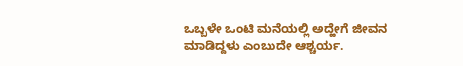ಒಬ್ಬಳೇ ಒಂಟಿ ಮನೆಯಲ್ಲಿ ಅದ್ಹೇಗೆ ಜೀವನ ಮಾಡಿದ್ದಳು ಎಂಬುದೇ ಆಶ್ಚರ್ಯ.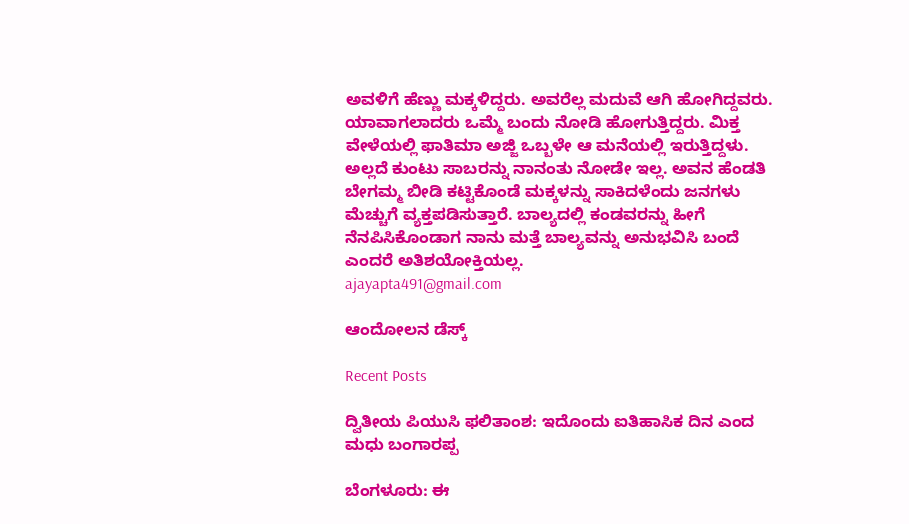ಅವಳಿಗೆ ಹೆಣ್ಣು ಮಕ್ಕಳಿದ್ದರು. ಅವರೆಲ್ಲ ಮದುವೆ ಆಗಿ ಹೋಗಿದ್ದವರು. ಯಾವಾಗಲಾದರು ಒಮ್ಮೆ ಬಂದು ನೋಡಿ ಹೋಗುತ್ತಿದ್ದರು. ಮಿಕ್ತ ವೇಳೆಯಲ್ಲಿ ಫಾತಿಮಾ ಅಜ್ಜಿ ಒಬ್ಬಳೇ ಆ ಮನೆಯಲ್ಲಿ ಇರುತ್ತಿದ್ದಳು. ಅಲ್ಲದೆ ಕುಂಟು ಸಾಬರನ್ನು ನಾನಂತು ನೋಡೇ ಇಲ್ಲ. ಅವನ ಹೆಂಡತಿ ಬೇಗಮ್ಮ ಬೀಡಿ ಕಟ್ಟಿಕೊಂಡೆ ಮಕ್ಕಳನ್ನು ಸಾಕಿದಳೆಂದು ಜನಗಳು ಮೆಚ್ಚುಗೆ ವ್ಯಕ್ತಪಡಿಸುತ್ತಾರೆ. ಬಾಲ್ಯದಲ್ಲಿ ಕಂಡವರನ್ನು ಹೀಗೆ ನೆನಪಿಸಿಕೊಂಡಾಗ ನಾನು ಮತ್ತೆ ಬಾಲ್ಯವನ್ನು ಅನುಭವಿಸಿ ಬಂದೆ ಎಂದರೆ ಅತಿಶಯೋಕ್ತಿಯಲ್ಲ.
ajayapta491@gmail.com

ಆಂದೋಲನ ಡೆಸ್ಕ್

Recent Posts

ದ್ವಿತೀಯ ಪಿಯುಸಿ ಫಲಿತಾಂಶ: ಇದೊಂದು ಐತಿಹಾಸಿಕ ದಿನ ಎಂದ ಮಧು ಬಂಗಾರಪ್ಪ

ಬೆಂಗಳೂರು: ಈ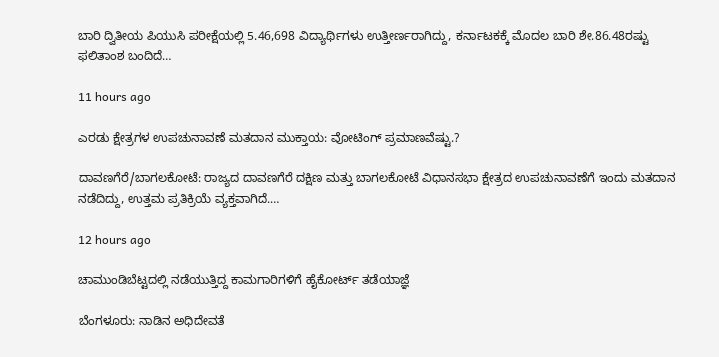ಬಾರಿ ದ್ವಿತೀಯ ಪಿಯುಸಿ ಪರೀಕ್ಷೆಯಲ್ಲಿ 5.46,698 ವಿದ್ಯಾರ್ಥಿಗಳು ಉತ್ತೀರ್ಣರಾಗಿದ್ದು, ಕರ್ನಾಟಕಕ್ಕೆ ಮೊದಲ ಬಾರಿ ಶೇ.86.48ರಷ್ಟು ಫಲಿತಾಂಶ ಬಂದಿದೆ…

11 hours ago

ಎರಡು ಕ್ಷೇತ್ರಗಳ ಉಪಚುನಾವಣೆ ಮತದಾನ ಮುಕ್ತಾಯ: ವೋಟಿಂಗ್‌ ಪ್ರಮಾಣವೆಷ್ಟು.?

ದಾವಣಗೆರೆ/ಬಾಗಲಕೋಟೆ: ರಾಜ್ಯದ ದಾವಣಗೆರೆ ದಕ್ಷಿಣ ಮತ್ತು ಬಾಗಲಕೋಟೆ ವಿಧಾನಸಭಾ ಕ್ಷೇತ್ರದ ಉಪಚುನಾವಣೆಗೆ ಇಂದು ಮತದಾನ ನಡೆದಿದ್ದು, ಉತ್ತಮ ಪ್ರತಿಕ್ರಿಯೆ ವ್ಯಕ್ತವಾಗಿದೆ.…

12 hours ago

ಚಾಮುಂಡಿಬೆಟ್ಟದಲ್ಲಿ ನಡೆಯುತ್ತಿದ್ದ ಕಾಮಗಾರಿಗಳಿಗೆ ಹೈಕೋರ್ಟ್‌ ತಡೆಯಾಜ್ಞೆ

ಬೆಂಗಳೂರು: ನಾಡಿನ ಅಧಿದೇವತೆ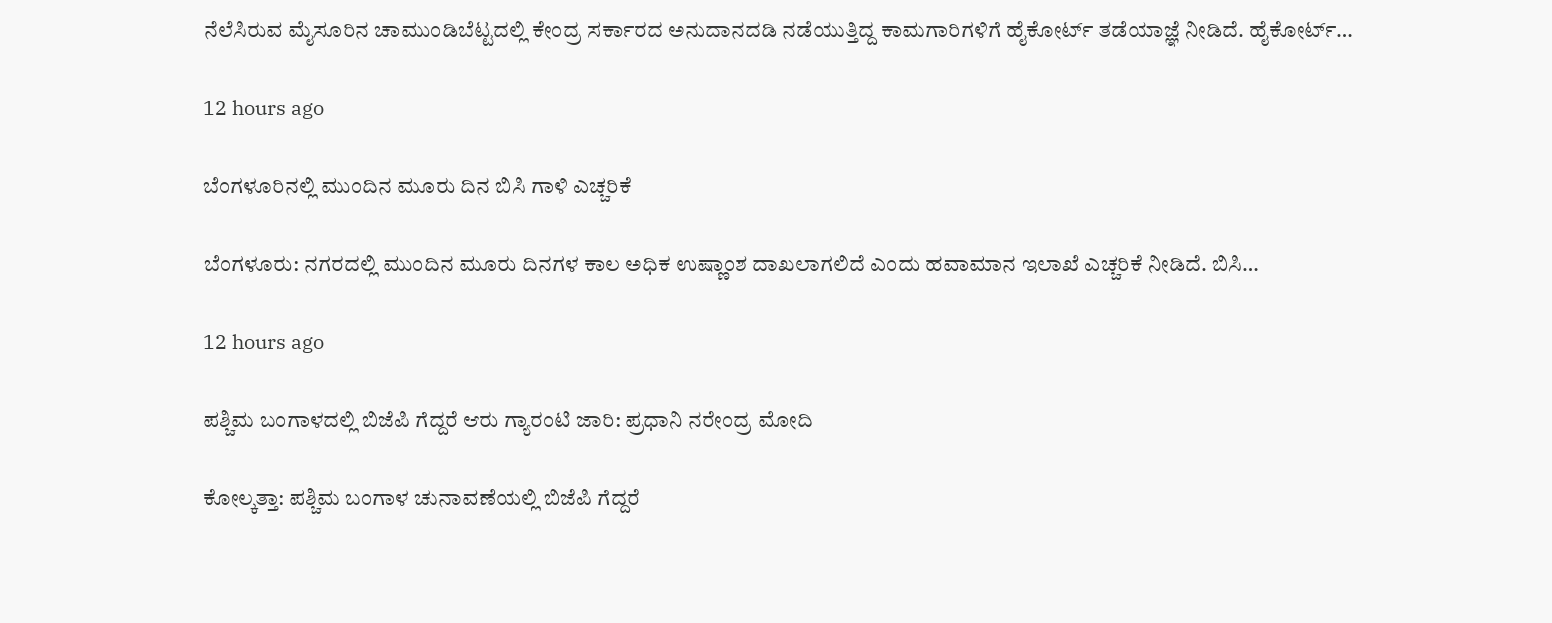ನೆಲೆಸಿರುವ ಮೈಸೂರಿನ ಚಾಮುಂಡಿಬೆಟ್ಟದಲ್ಲಿ ಕೇಂದ್ರ ಸರ್ಕಾರದ ಅನುದಾನದಡಿ ನಡೆಯುತ್ತಿದ್ದ ಕಾಮಗಾರಿಗಳಿಗೆ ಹೈಕೋರ್ಟ್‌ ತಡೆಯಾಜ್ಞೆ ನೀಡಿದೆ. ಹೈಕೋರ್ಟ್‌…

12 hours ago

ಬೆಂಗಳೂರಿನಲ್ಲಿ ಮುಂದಿನ ಮೂರು ದಿನ ಬಿಸಿ ಗಾಳಿ ಎಚ್ಚರಿಕೆ

ಬೆಂಗಳೂರು: ನಗರದಲ್ಲಿ ಮುಂದಿನ ಮೂರು ದಿನಗಳ ಕಾಲ ಅಧಿಕ ಉಷ್ಣಾಂಶ ದಾಖಲಾಗಲಿದೆ ಎಂದು ಹವಾಮಾನ ಇಲಾಖೆ ಎಚ್ಚರಿಕೆ ನೀಡಿದೆ. ಬಿಸಿ…

12 hours ago

ಪಶ್ಚಿಮ ಬಂಗಾಳದಲ್ಲಿ ಬಿಜೆಪಿ ಗೆದ್ದರೆ ಆರು ಗ್ಯಾರಂಟಿ ಜಾರಿ: ಪ್ರಧಾನಿ ನರೇಂದ್ರ ಮೋದಿ

ಕೋಲ್ಕತ್ತಾ: ಪಶ್ಚಿಮ ಬಂಗಾಳ ಚುನಾವಣೆಯಲ್ಲಿ ಬಿಜೆಪಿ ಗೆದ್ದರೆ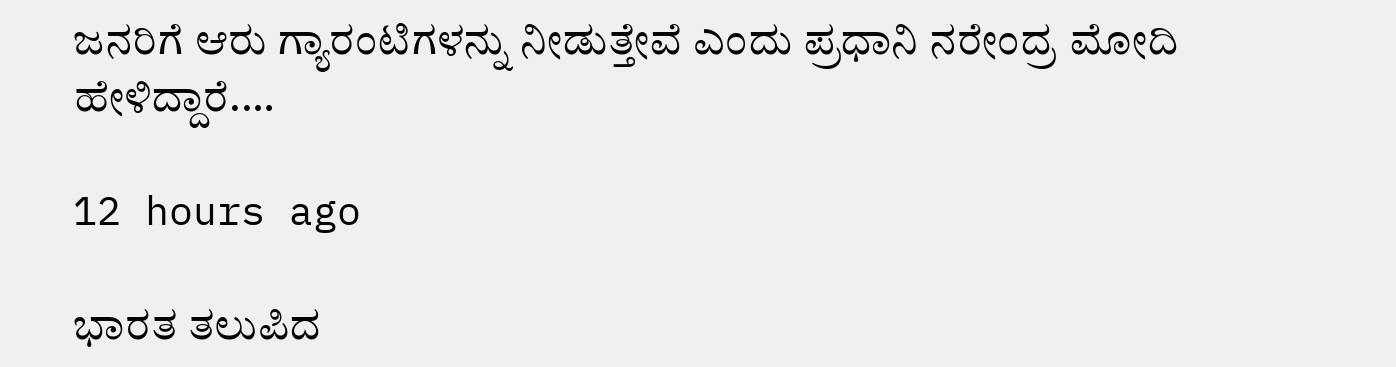ಜನರಿಗೆ ಆರು ಗ್ಯಾರಂಟಿಗಳನ್ನು ನೀಡುತ್ತೇವೆ ಎಂದು ಪ್ರಧಾನಿ ನರೇಂದ್ರ ಮೋದಿ ಹೇಳಿದ್ದಾರೆ.…

12 hours ago

ಭಾರತ ತಲುಪಿದ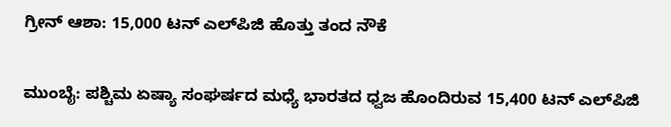ಗ್ರೀನ್‌ ಆಶಾ: 15,000 ಟನ್‌ ಎಲ್‌ಪಿಜಿ ಹೊತ್ತು ತಂದ ನೌಕೆ

ಮುಂಬೈ: ಪಶ್ಚಿಮ ಏಷ್ಯಾ ಸಂಘರ್ಷದ ಮಧ್ಯೆ ಭಾರತದ ಧ್ವಜ ಹೊಂದಿರುವ 15,400 ಟನ್‌ ಎಲ್‌ಪಿಜಿ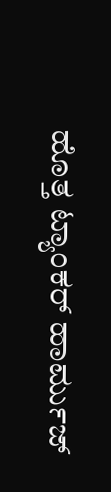ಹೊತ್ತ ಟ್ಯಾಂಕರ್‌ ಹಾರ್ಮುಜ್‌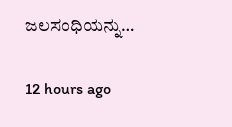ಜಲಸಂಧಿಯನ್ನು…

12 hours ago